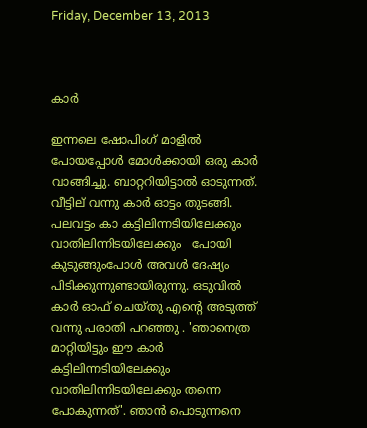Friday, December 13, 2013



കാർ

ഇന്നലെ ഷോപിംഗ് മാളിൽ പോയപ്പോൾ മോൾക്കായി ഒരു കാർ വാങ്ങിച്ചു. ബാറ്ററിയിട്ടാൽ ഓടുന്നത്. വീട്ടില് വന്നു കാർ ഓട്ടം തുടങ്ങി. പലവട്ടം കാ കട്ടിലിന്നടിയിലേക്കും വാതിലിന്നിടയിലേക്കും   പോയി  കുടുങ്ങുംപോൾ അവൾ ദേഷ്യം പിടിക്കുന്നുണ്ടായിരുന്നു. ഒടുവിൽ കാർ ഓഫ് ചെയ്തു എന്റെ അടുത്ത് വന്നു പരാതി പറഞ്ഞു . 'ഞാനെത്ര മാറ്റിയിട്ടും ഈ കാർ കട്ടിലിന്നടിയിലേക്കും വാതിലിന്നിടയിലേക്കും തന്നെ പോകുന്നത്'. ഞാൻ പൊടുന്നനെ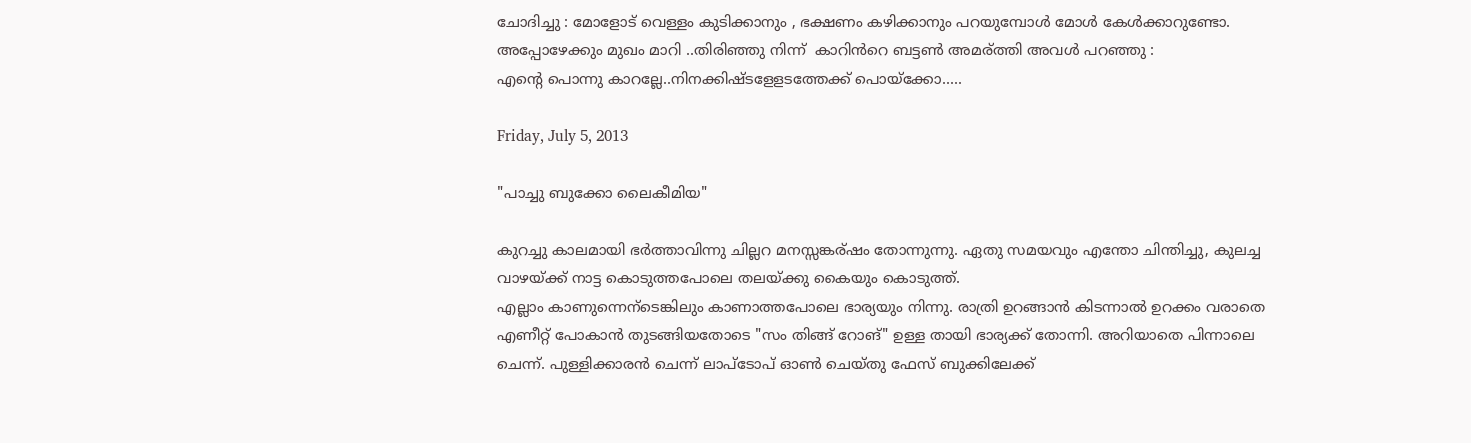ചോദിച്ചു : മോളോട് വെള്ളം കുടിക്കാനും , ഭക്ഷണം കഴിക്കാനും പറയുമ്പോൾ മോൾ കേൾക്കാറുണ്ടോ. അപ്പോഴേക്കും മുഖം മാറി ..തിരിഞ്ഞു നിന്ന്  കാറിൻറെ ബട്ടണ്‍ അമര്ത്തി അവൾ പറഞ്ഞു :
എന്റെ പൊന്നു കാറല്ലേ..നിനക്കിഷ്ടളേളടത്തേക്ക് പൊയ്ക്കോ.....

Friday, July 5, 2013

"പാച്ചു ബുക്കോ ലൈകീമിയ"

കുറച്ചു കാലമായി ഭർത്താവിന്നു ചില്ലറ മനസ്സങ്കര്ഷം തോന്നുന്നു. ഏതു സമയവും എന്തോ ചിന്തിച്ചു, കുലച്ച വാഴയ്ക്ക് നാട്ട കൊടുത്തപോലെ തലയ്ക്കു കൈയും കൊടുത്ത്.
എല്ലാം കാണുന്നെന്ടെങ്കിലും കാണാത്തപോലെ ഭാര്യയും നിന്നു. രാത്രി ഉറങ്ങാൻ കിടന്നാൽ ഉറക്കം വരാതെ എണീറ്റ് പോകാൻ തുടങ്ങിയതോടെ "സം തിങ്ങ് റോങ്" ഉള്ള തായി ഭാര്യക്ക്‌ തോന്നി. അറിയാതെ പിന്നാലെ ചെന്ന്. പുള്ളിക്കാരൻ ചെന്ന് ലാപ്ടോപ് ഓണ്‍ ചെയ്തു ഫേസ് ബുക്കിലേക്ക്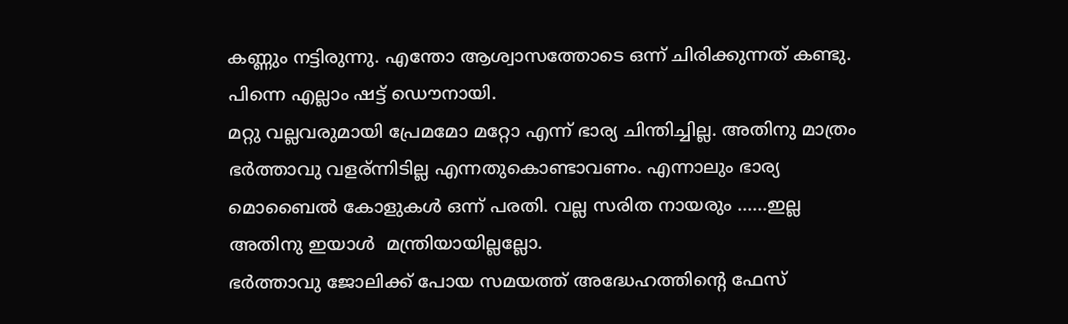കണ്ണും നട്ടിരുന്നു. എന്തോ ആശ്വാസത്തോടെ ഒന്ന് ചിരിക്കുന്നത് കണ്ടു. പിന്നെ എല്ലാം ഷട്ട് ഡൌനായി.
മറ്റു വല്ലവരുമായി പ്രേമമോ മറ്റോ എന്ന് ഭാര്യ ചിന്തിച്ചില്ല. അതിനു മാത്രം ഭർത്താവു വളര്ന്നിടില്ല എന്നതുകൊണ്ടാവണം. എന്നാലും ഭാര്യ മൊബൈൽ കോളുകൾ ഒന്ന് പരതി. വല്ല സരിത നായരും ......ഇല്ല അതിനു ഇയാൾ  മന്ത്രിയായില്ലല്ലോ.
ഭർത്താവു ജോലിക്ക് പോയ സമയത്ത് അദ്ധേഹത്തിന്റെ ഫേസ്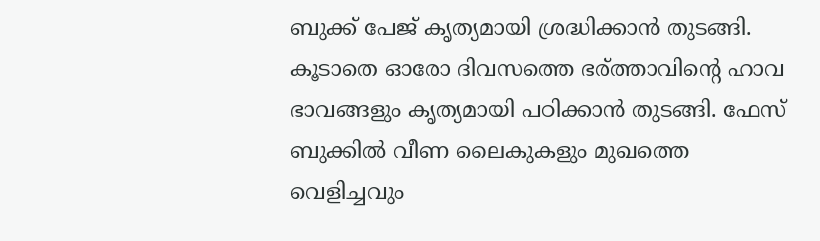ബുക്ക്‌ പേജ് കൃത്യമായി ശ്രദ്ധിക്കാൻ തുടങ്ങി. കൂടാതെ ഓരോ ദിവസത്തെ ഭര്ത്താവിന്റെ ഹാവ ഭാവങ്ങളും കൃത്യമായി പഠിക്കാൻ തുടങ്ങി. ഫേസ് ബുക്കിൽ വീണ ലൈകുകളും മുഖത്തെ വെളിച്ചവും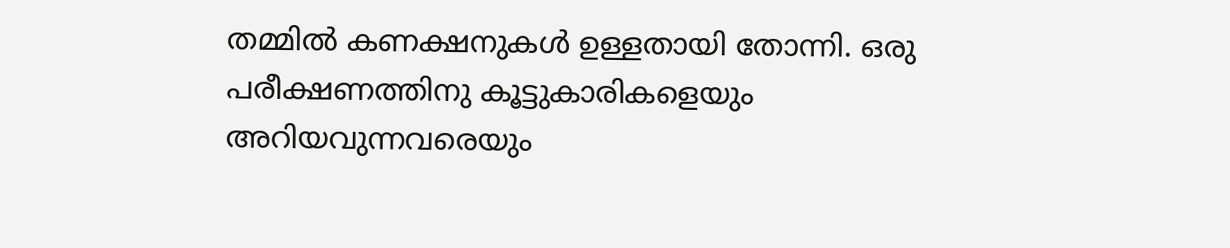തമ്മിൽ കണക്ഷനുകൾ ഉള്ളതായി തോന്നി. ഒരു പരീക്ഷണത്തിനു കൂട്ടുകാരികളെയും അറിയവുന്നവരെയും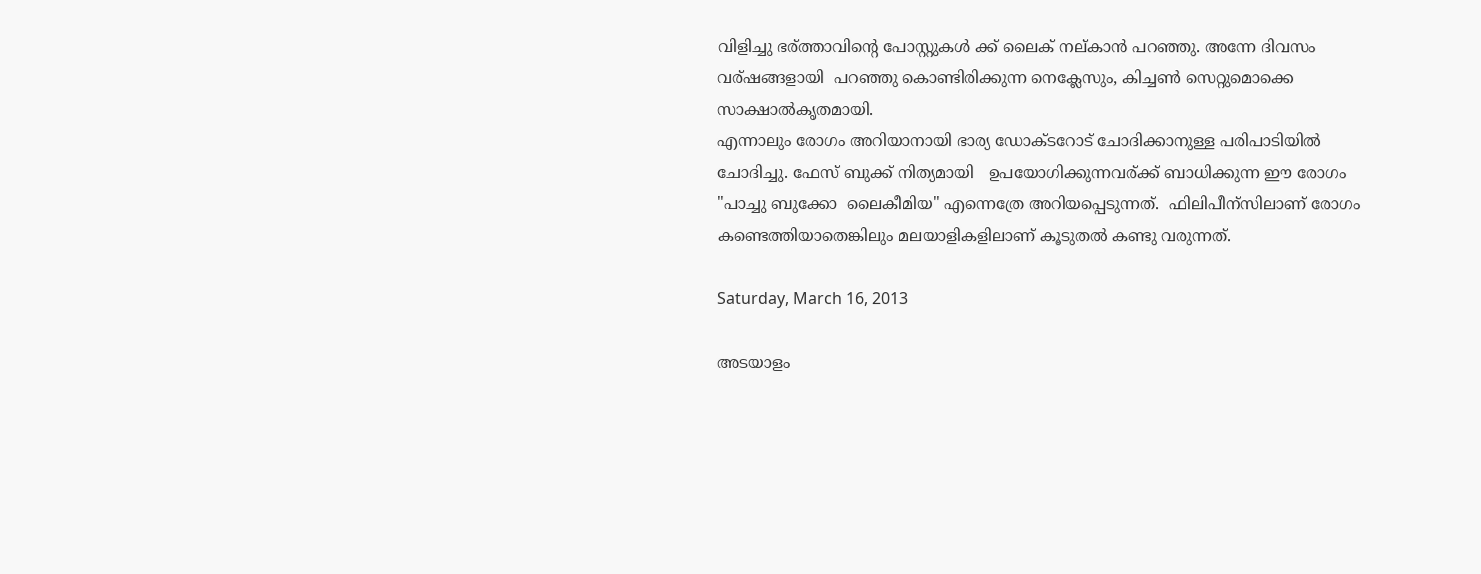വിളിച്ചു ഭര്ത്താവിന്റെ പോസ്റ്റുകൾ ക്ക് ലൈക് നല്കാൻ പറഞ്ഞു. അന്നേ ദിവസം വര്ഷങ്ങളായി  പറഞ്ഞു കൊണ്ടിരിക്കുന്ന നെക്ലേസും, കിച്ചണ്‍ സെറ്റുമൊക്കെ സാക്ഷാൽകൃതമായി.
എന്നാലും രോഗം അറിയാനായി ഭാര്യ ഡോക്ടറോട് ചോദിക്കാനുള്ള പരിപാടിയിൽ ചോദിച്ചു. ഫേസ് ബുക്ക്‌ നിത്യമായി   ഉപയോഗിക്കുന്നവര്ക്ക് ബാധിക്കുന്ന ഈ രോഗം
"പാച്ചു ബുക്കോ  ലൈകീമിയ" എന്നെത്രേ അറിയപ്പെടുന്നത്.  ഫിലിപീന്സിലാണ് രോഗം കണ്ടെത്തിയാതെങ്കിലും മലയാളികളിലാണ്‌ കൂടുതൽ കണ്ടു വരുന്നത്.

Saturday, March 16, 2013

അടയാളം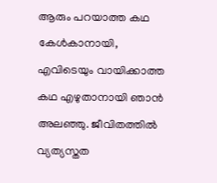ആരും പറയാത്ത കഥ കേൾകാനായി, എവിടെയും വായിക്കാത്ത കഥ എഴുതാനായി ഞാൻ അലഞ്ഞു. ജീവിതത്തിൽ വ്യത്യസ്തത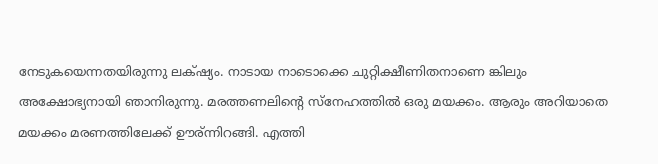നേടുകയെന്നതയിരുന്നു ലക്‌ഷ്യം. നാടായ നാടൊക്കെ ചുറ്റിക്ഷീണിതനാണെ ങ്കിലും അക്ഷോഭ്യനായി ഞാനിരുന്നു. മരത്തണലിന്റെ സ്നേഹത്തിൽ ഒരു മയക്കം. ആരും അറിയാതെ മയക്കം മരണത്തിലേക്ക് ഊര്ന്നിറങ്ങി. എത്തി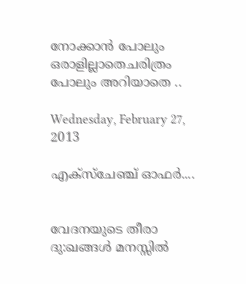നോക്കാൻ പോലും ഒരാളില്ലാതെചരിത്രം പോലും അറിയാതെ ..

Wednesday, February 27, 2013

എക്സ്ചേഞ്ച് ഓഫര്‍....


വേദനയുടെ തീരാ ദു:ഖങ്ങള്‍ മനസ്സില്‍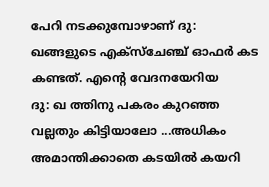പേറി നടക്കുമ്പോഴാണ് ദു: ഖങ്ങളുടെ എക്സ്ചേഞ്ച് ഓഫര്‍ കട കണ്ടത്. എന്റെ വേദനയേറിയ
ദു: ഖ ത്തിനു പകരം കുറഞ്ഞ വല്ലതും കിട്ടിയാലോ ...അധികം അമാന്തിക്കാതെ കടയില്‍ കയറി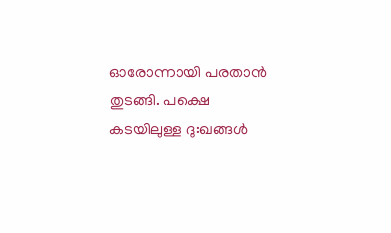ഓരോന്നായി പരതാന്‍ തുടങ്ങി. പക്ഷെ കടയിലുള്ള ദു:ഖങ്ങള്‍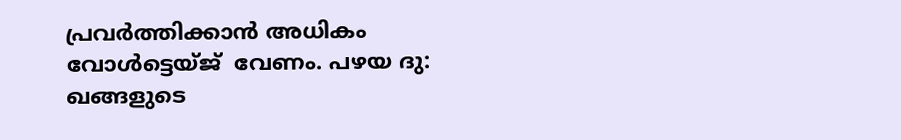പ്രവര്‍ത്തിക്കാന്‍ അധികം വോള്‍ട്ടെയ്ജ്  വേണം. പഴയ ദു: ഖങ്ങളുടെ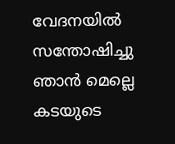വേദനയില്‍ സന്തോഷിച്ചു ഞാന്‍ മെല്ലെ കടയുടെ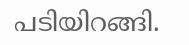പടിയിറങ്ങി.